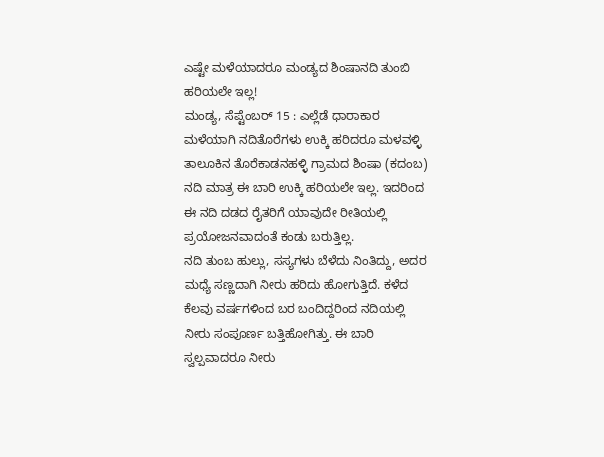ಎಷ್ಟೇ ಮಳೆಯಾದರೂ ಮಂಡ್ಯದ ಶಿಂಷಾನದಿ ತುಂಬಿ ಹರಿಯಲೇ ಇಲ್ಲ!
ಮಂಡ್ಯ, ಸೆಪ್ಟೆಂಬರ್ 15 : ಎಲ್ಲೆಡೆ ಧಾರಾಕಾರ ಮಳೆಯಾಗಿ ನದಿತೊರೆಗಳು ಉಕ್ಕಿ ಹರಿದರೂ ಮಳವಳ್ಳಿ ತಾಲೂಕಿನ ತೊರೆಕಾಡನಹಳ್ಳಿ ಗ್ರಾಮದ ಶಿಂಷಾ (ಕದಂಬ) ನದಿ ಮಾತ್ರ ಈ ಬಾರಿ ಉಕ್ಕಿ ಹರಿಯಲೇ ಇಲ್ಲ. ಇದರಿಂದ ಈ ನದಿ ದಡದ ರೈತರಿಗೆ ಯಾವುದೇ ರೀತಿಯಲ್ಲಿ ಪ್ರಯೋಜನವಾದಂತೆ ಕಂಡು ಬರುತ್ತಿಲ್ಲ.
ನದಿ ತುಂಬ ಹುಲ್ಲು, ಸಸ್ಯಗಳು ಬೆಳೆದು ನಿಂತಿದ್ದು, ಅದರ ಮಧ್ಯೆ ಸಣ್ಣದಾಗಿ ನೀರು ಹರಿದು ಹೋಗುತ್ತಿದೆ. ಕಳೆದ ಕೆಲವು ವರ್ಷಗಳಿಂದ ಬರ ಬಂದಿದ್ದರಿಂದ ನದಿಯಲ್ಲಿ ನೀರು ಸಂಪೂರ್ಣ ಬತ್ತಿಹೋಗಿತ್ತು. ಈ ಬಾರಿ ಸ್ವಲ್ಪವಾದರೂ ನೀರು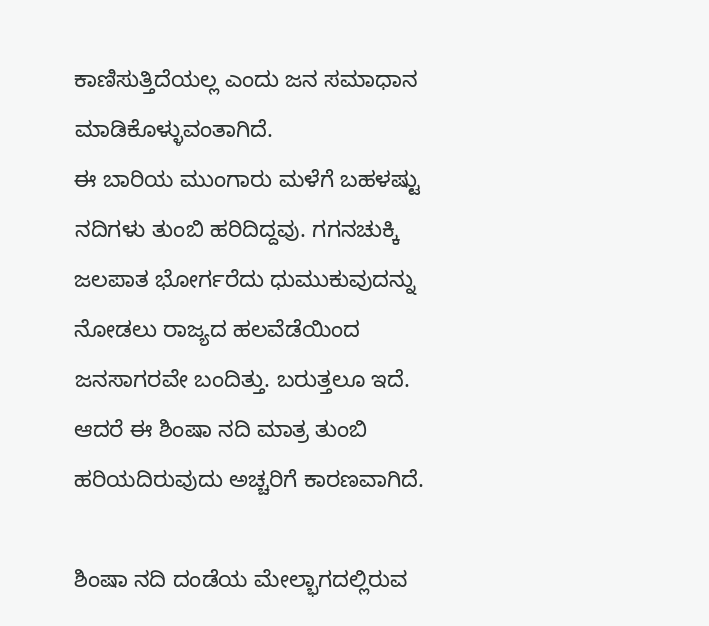ಕಾಣಿಸುತ್ತಿದೆಯಲ್ಲ ಎಂದು ಜನ ಸಮಾಧಾನ ಮಾಡಿಕೊಳ್ಳುವಂತಾಗಿದೆ.
ಈ ಬಾರಿಯ ಮುಂಗಾರು ಮಳೆಗೆ ಬಹಳಷ್ಟು ನದಿಗಳು ತುಂಬಿ ಹರಿದಿದ್ದವು. ಗಗನಚುಕ್ಕಿ ಜಲಪಾತ ಭೋರ್ಗರೆದು ಧುಮುಕುವುದನ್ನು ನೋಡಲು ರಾಜ್ಯದ ಹಲವೆಡೆಯಿಂದ ಜನಸಾಗರವೇ ಬಂದಿತ್ತು. ಬರುತ್ತಲೂ ಇದೆ. ಆದರೆ ಈ ಶಿಂಷಾ ನದಿ ಮಾತ್ರ ತುಂಬಿ ಹರಿಯದಿರುವುದು ಅಚ್ಚರಿಗೆ ಕಾರಣವಾಗಿದೆ.

ಶಿಂಷಾ ನದಿ ದಂಡೆಯ ಮೇಲ್ಭಾಗದಲ್ಲಿರುವ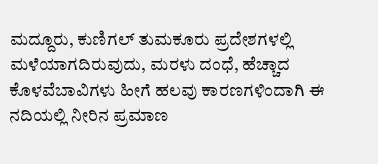ಮದ್ದೂರು, ಕುಣಿಗಲ್ ತುಮಕೂರು ಪ್ರದೇಶಗಳಲ್ಲಿ ಮಳೆಯಾಗದಿರುವುದು, ಮರಳು ದಂಧೆ, ಹೆಚ್ಚಾದ ಕೊಳವೆಬಾವಿಗಳು ಹೀಗೆ ಹಲವು ಕಾರಣಗಳಿಂದಾಗಿ ಈ ನದಿಯಲ್ಲಿ ನೀರಿನ ಪ್ರಮಾಣ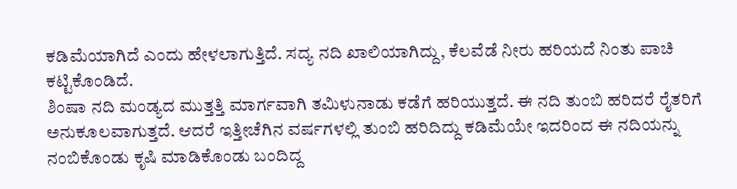ಕಡಿಮೆಯಾಗಿದೆ ಎಂದು ಹೇಳಲಾಗುತ್ತಿದೆ. ಸದ್ಯ ನದಿ ಖಾಲಿಯಾಗಿದ್ದು, ಕೆಲವೆಡೆ ನೀರು ಹರಿಯದೆ ನಿಂತು ಪಾಚಿ ಕಟ್ಟಿಕೊಂಡಿದೆ.
ಶಿಂಷಾ ನದಿ ಮಂಡ್ಯದ ಮುತ್ತತ್ತಿ ಮಾರ್ಗವಾಗಿ ತಮಿಳುನಾಡು ಕಡೆಗೆ ಹರಿಯುತ್ತದೆ. ಈ ನದಿ ತುಂಬಿ ಹರಿದರೆ ರೈತರಿಗೆ ಅನುಕೂಲವಾಗುತ್ತದೆ. ಆದರೆ ಇತ್ತೀಚೆಗಿನ ವರ್ಷಗಳಲ್ಲಿ ತುಂಬಿ ಹರಿದಿದ್ದು ಕಡಿಮೆಯೇ ಇದರಿಂದ ಈ ನದಿಯನ್ನು ನಂಬಿಕೊಂಡು ಕೃಷಿ ಮಾಡಿಕೊಂಡು ಬಂದಿದ್ದ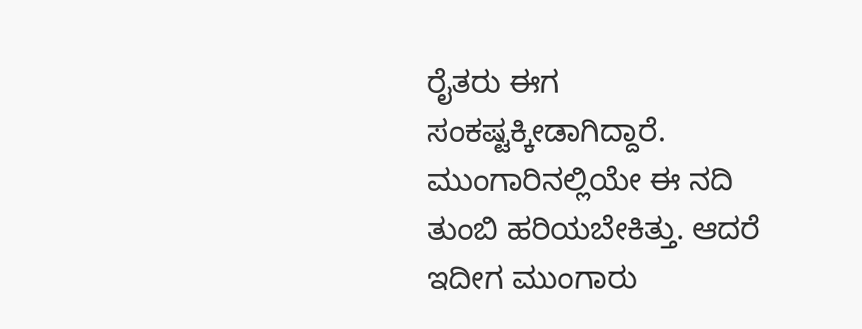ರೈತರು ಈಗ ಸಂಕಷ್ಟಕ್ಕೀಡಾಗಿದ್ದಾರೆ.
ಮುಂಗಾರಿನಲ್ಲಿಯೇ ಈ ನದಿ ತುಂಬಿ ಹರಿಯಬೇಕಿತ್ತು. ಆದರೆ ಇದೀಗ ಮುಂಗಾರು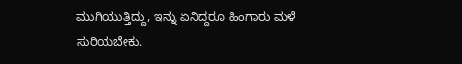ಮುಗಿಯುತ್ತಿದ್ದು, ಇನ್ನು ಏನಿದ್ದರೂ ಹಿಂಗಾರು ಮಳೆ ಸುರಿಯಬೇಕು.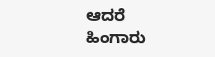ಆದರೆ ಹಿಂಗಾರು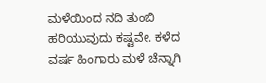ಮಳೆಯಿಂದ ನದಿ ತುಂಬಿ ಹರಿಯುವುದು ಕಷ್ಟವೇ. ಕಳೆದ ವರ್ಷ ಹಿಂಗಾರು ಮಳೆ ಚೆನ್ನಾಗಿ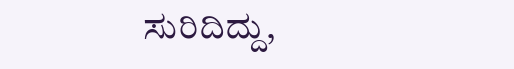ಸುರಿದಿದ್ದು,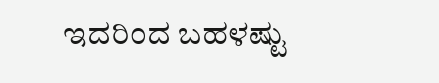ಇದರಿಂದ ಬಹಳಷ್ಟು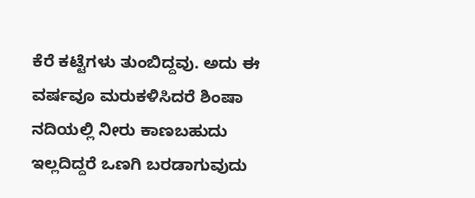ಕೆರೆ ಕಟ್ಟೆಗಳು ತುಂಬಿದ್ದವು. ಅದು ಈ ವರ್ಷವೂ ಮರುಕಳಿಸಿದರೆ ಶಿಂಷಾ ನದಿಯಲ್ಲಿ ನೀರು ಕಾಣಬಹುದು ಇಲ್ಲದಿದ್ದರೆ ಒಣಗಿ ಬರಡಾಗುವುದು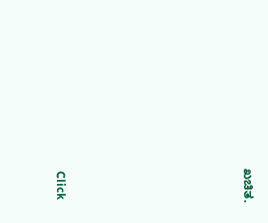ಖಚಿತ.












Click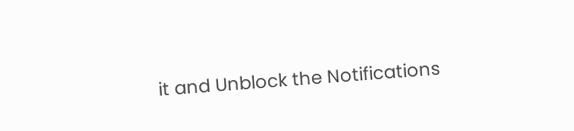it and Unblock the Notifications